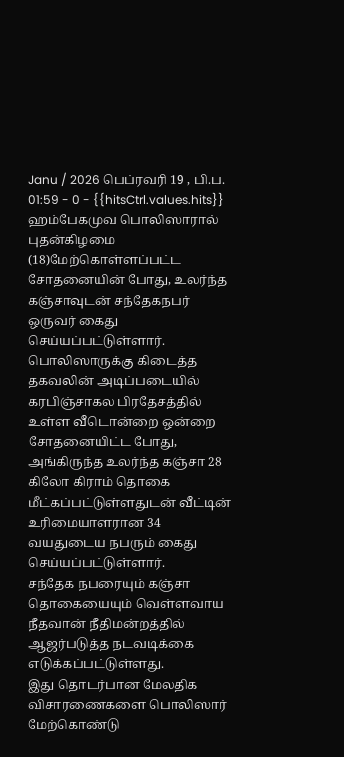Janu / 2026 பெப்ரவரி 19 , பி.ப. 01:59 - 0 - {{hitsCtrl.values.hits}}
ஹம்பேகமுவ பொலிஸாரால் புதன்கிழமை (18)மேற்கொள்ளப்பட்ட சோதனையின் போது, உலர்ந்த கஞ்சாவுடன் சந்தேகநபர் ஒருவர் கைது செய்யப்பட்டுள்ளார்.
பொலிஸாருக்கு கிடைத்த தகவலின் அடிப்படையில் கரபிஞ்சாகல பிரதேசத்தில் உள்ள வீடொன்றை ஒன்றை சோதனையிட்ட போது, அங்கிருந்த உலர்ந்த கஞ்சா 28 கிலோ கிராம் தொகை மீட்கப்பட்டுள்ளதுடன் வீட்டின் உரிமையாளரான 34 வயதுடைய நபரும் கைது செய்யப்பட்டுள்ளார்.
சந்தேக நபரையும் கஞ்சா தொகையையும் வெள்ளவாய நீதவான் நீதிமன்றத்தில் ஆஜர்படுத்த நடவடிக்கை எடுக்கப்பட்டுள்ளது.
இது தொடர்பான மேலதிக விசாரணைகளை பொலிஸார் மேற்கொண்டு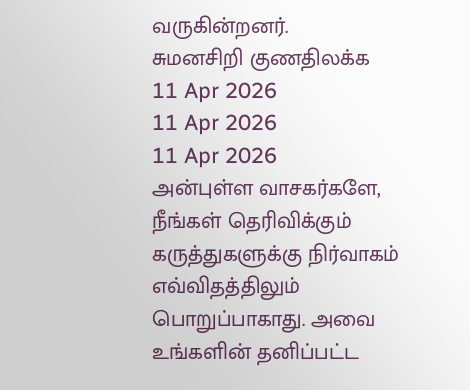வருகின்றனர்.
சுமனசிறி குணதிலக்க
11 Apr 2026
11 Apr 2026
11 Apr 2026
அன்புள்ள வாசகர்களே,
நீங்கள் தெரிவிக்கும் கருத்துகளுக்கு நிர்வாகம் எவ்விதத்திலும் பொறுப்பாகாது. அவை உங்களின் தனிப்பட்ட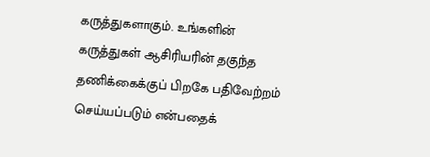கருத்துகளாகும். உங்களின் கருத்துகள் ஆசிரியரின் தகுந்த தணிக்கைக்குப் பிறகே பதிவேற்றம் செய்யப்படும் என்பதைக்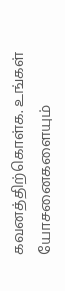கவனத்திற்கொள்க. உங்கள் யோசனைகளையும்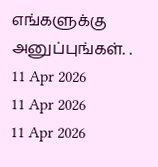எங்களுக்கு அனுப்புங்கள். .
11 Apr 2026
11 Apr 2026
11 Apr 2026